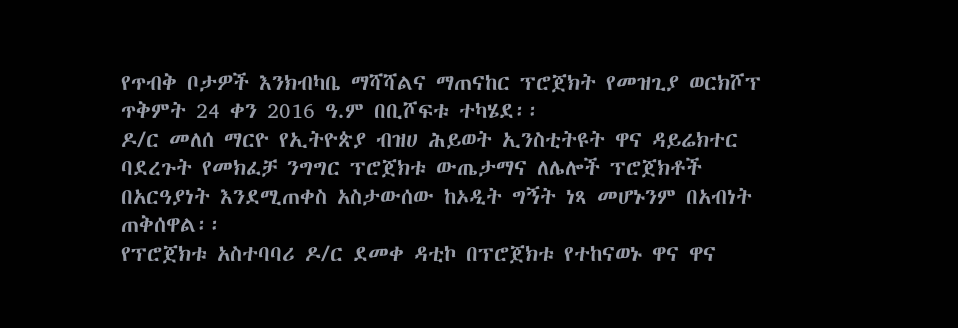የጥብቅ ቦታዎች እንክብካቤ ማሻሻልና ማጠናከር ፕሮጀክት የመዝጊያ ወርክሾፕ ጥቅምት 24 ቀን 2016 ዓ.ም በቢሾፍቱ ተካሄደ፡፡
ዶ/ር መለሰ ማርዮ የኢትዮጵያ ብዝሀ ሕይወት ኢንስቲትዩት ዋና ዳይሬክተር ባደረጉት የመክፈቻ ንግግር ፕሮጀክቱ ውጤታማና ለሌሎች ፕሮጀክቶች በአርዓያነት እንደሚጠቀስ አስታውሰው ከኦዲት ግኝት ነጻ መሆኑንም በአብነት ጠቅሰዋል፡፡
የፕሮጀክቱ አስተባባሪ ዶ/ር ደመቀ ዳቲኮ በፕሮጀክቱ የተከናወኑ ዋና ዋና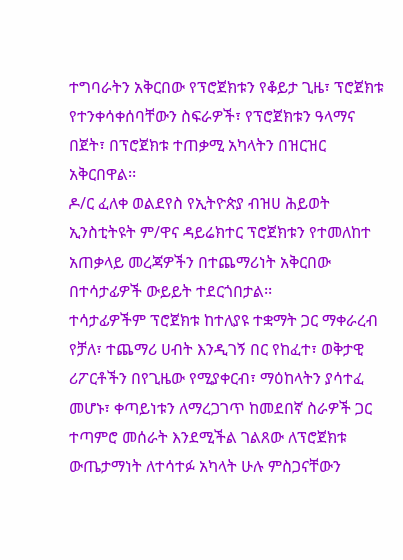ተግባራትን አቅርበው የፕሮጀክቱን የቆይታ ጊዜ፣ ፕሮጀክቱ የተንቀሳቀሰባቸውን ስፍራዎች፣ የፕሮጀክቱን ዓላማና በጀት፣ በፕሮጀክቱ ተጠቃሚ አካላትን በዝርዝር አቅርበዋል፡፡
ዶ/ር ፈለቀ ወልደየስ የኢትዮጵያ ብዝሀ ሕይወት ኢንስቲትዩት ም/ዋና ዳይሬክተር ፕሮጀክቱን የተመለከተ አጠቃላይ መረጃዎችን በተጨማሪነት አቅርበው በተሳታፊዎች ውይይት ተደርጎበታል፡፡
ተሳታፊዎችም ፕሮጀክቱ ከተለያዩ ተቋማት ጋር ማቀራረብ የቻለ፣ ተጨማሪ ሀብት እንዲገኝ በር የከፈተ፣ ወቅታዊ ሪፖርቶችን በየጊዜው የሚያቀርብ፣ ማዕከላትን ያሳተፈ መሆኑ፣ ቀጣይነቱን ለማረጋገጥ ከመደበኛ ስራዎች ጋር ተጣምሮ መሰራት እንደሚችል ገልጸው ለፕሮጀክቱ ውጤታማነት ለተሳተፉ አካላት ሁሉ ምስጋናቸውን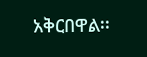አቅርበዋል፡፡